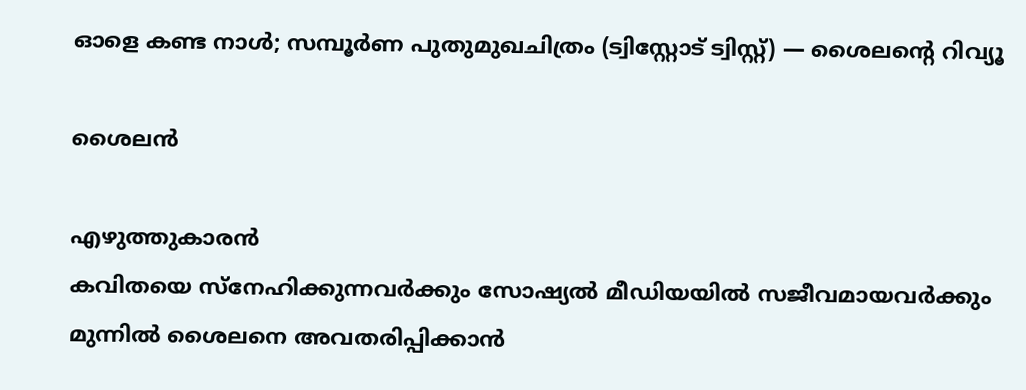ഓളെ കണ്ട നാൾ; സമ്പൂർണ പുതുമുഖചിത്രം (ട്വിസ്റ്റോട് ട്വിസ്റ്റ്) — ശൈലന്റെ റിവ്യൂ

ശൈലൻ

എഴുത്തുകാരന്‍
കവിതയെ സ്നേഹിക്കുന്നവർക്കും സോഷ്യൽ മീഡിയയിൽ സജീവമായവർക്കും മുന്നിൽ ശൈലനെ അവതരിപ്പിക്കാൻ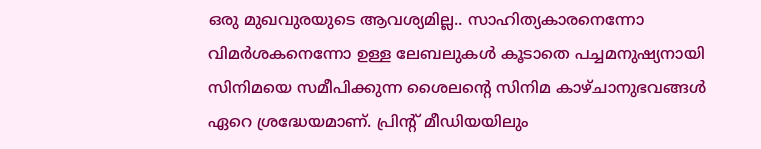ഒരു മുഖവുരയുടെ ആവശ്യമില്ല.. സാഹിത്യകാരനെന്നോ വിമർശകനെന്നോ ഉള്ള ലേബലുകൾ കൂടാതെ പച്ചമനുഷ്യനായി സിനിമയെ സമീപിക്കുന്ന ശൈലന്റെ സിനിമ കാഴ്ചാനുഭവങ്ങൾ ഏറെ ശ്രദ്ധേയമാണ്. പ്രിന്റ് മീഡിയയിലും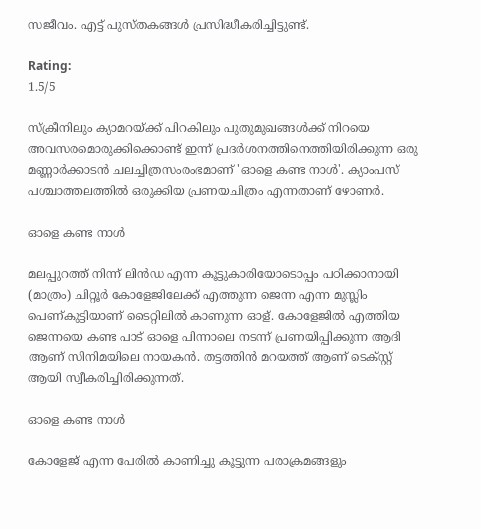സജീവം. എട്ട് പുസ്തകങ്ങൾ പ്രസിദ്ധീകരിച്ചിട്ടുണ്ട്.

Rating:
1.5/5

സ്ക്രീനിലും ക്യാമറയ്ക്ക് പിറകിലും പുതുമുഖങ്ങൾക്ക് നിറയെ അവസരമൊരുക്കിക്കൊണ്ട് ഇന്ന് പ്രദർശനത്തിനെത്തിയിരിക്കുന്ന ഒരു മണ്ണാർക്കാടൻ ചലച്ചിത്രസംരംഭമാണ് 'ഓളെ കണ്ട നാൾ'. ക്യാംപസ് പശ്ചാത്തലത്തിൽ ഒരുക്കിയ പ്രണയചിത്രം എന്നതാണ് ഴോണർ.

ഓളെ കണ്ട നാൾ

മലപ്പുറത്ത് നിന്ന് ലിൻഡ എന്ന കൂട്ടുകാരിയോടൊപ്പം പഠിക്കാനായി (മാത്രം) ചിറ്റൂർ കോളേജിലേക്ക് എത്തുന്ന ജെന്ന എന്ന മുസ്ലിം പെണ്കുട്ടിയാണ് ടൈറ്റിലിൽ കാണുന്ന ഓള്. കോളേജിൽ എത്തിയ ജെന്നയെ കണ്ട പാട് ഓളെ പിന്നാലെ നടന്ന് പ്രണയിപ്പിക്കുന്ന ആദി ആണ് സിനിമയിലെ നായകൻ. തട്ടത്തിൻ മറയത്ത് ആണ് ടെക്സ്റ്റ് ആയി സ്വീകരിച്ചിരിക്കുന്നത്.

ഓളെ കണ്ട നാൾ

കോളേജ് എന്ന പേരിൽ കാണിച്ചു കൂട്ടുന്ന പരാക്രമങ്ങളും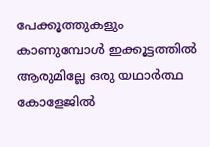പേക്കൂത്തുകളും കാണുമ്പോൾ ഇക്കൂട്ടത്തിൽ ആരുമില്ലേ ഒരു യഥാർത്ഥ കോളേജിൽ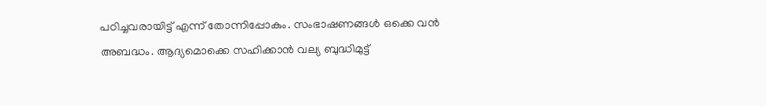പഠിച്ചവരായിട്ട് എന്ന് തോന്നിപ്പോകും. സംഭാഷണങ്ങൾ ഒക്കെ വൻ അബദ്ധം. ആദ്യമൊക്കെ സഹിക്കാൻ വല്യ ബുദ്ധിമുട്ട്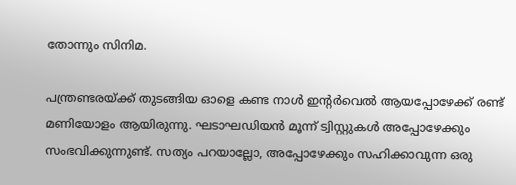തോന്നും സിനിമ.

പന്ത്രണ്ടരയ്ക്ക് തുടങ്ങിയ ഓളെ കണ്ട നാൾ ഇന്റർവെൽ ആയപ്പോഴേക്ക് രണ്ട് മണിയോളം ആയിരുന്നു. ഘടാഘഡിയൻ മൂന്ന് ട്വിസ്റ്റുകൾ അപ്പോഴേക്കും സംഭവിക്കുന്നുണ്ട്. സത്യം പറയാല്ലോ, അപ്പോഴേക്കും സഹിക്കാവുന്ന ഒരു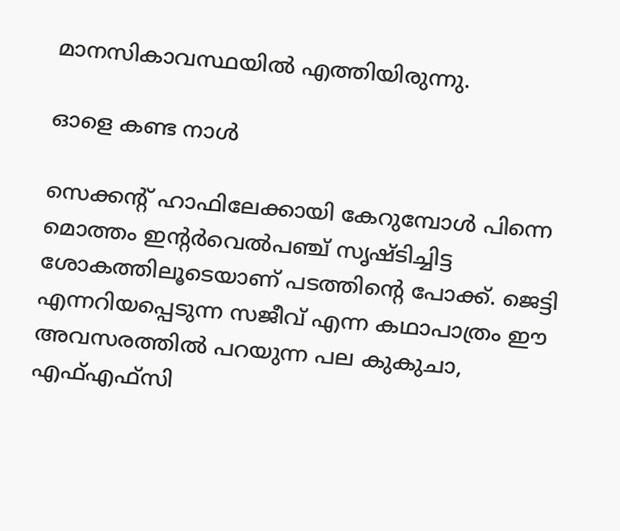മാനസികാവസ്ഥയിൽ എത്തിയിരുന്നു.

ഓളെ കണ്ട നാൾ

സെക്കന്റ് ഹാഫിലേക്കായി കേറുമ്പോൾ പിന്നെ മൊത്തം ഇന്റർവെൽപഞ്ച് സൃഷ്ടിച്ചിട്ട ശോകത്തിലൂടെയാണ് പടത്തിന്റെ പോക്ക്. ജെട്ടി എന്നറിയപ്പെടുന്ന സജീവ് എന്ന കഥാപാത്രം ഈ അവസരത്തിൽ പറയുന്ന പല കുകുചാ, എഫ്എഫ്സി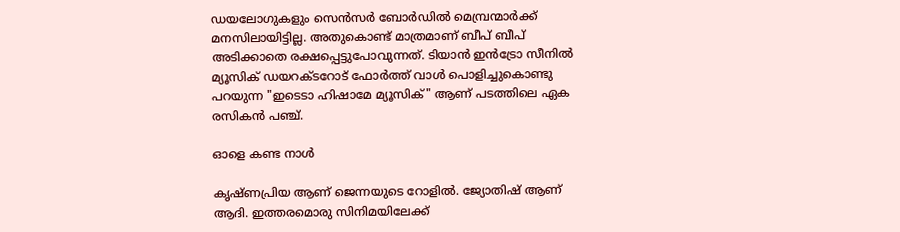ഡയലോഗുകളും സെൻസർ ബോർഡിൽ മെമ്പ്രന്മാർക്ക് മനസിലായിട്ടില്ല. അതുകൊണ്ട് മാത്രമാണ് ബീപ് ബീപ് അടിക്കാതെ രക്ഷപ്പെട്ടുപോവുന്നത്. ടിയാൻ ഇൻട്രോ സീനിൽ മ്യൂസിക് ഡയറക്ടറോട് ഫോർത്ത് വാൾ പൊളിച്ചുകൊണ്ടു പറയുന്ന "ഇടെടാ ഹിഷാമേ മ്യൂസിക്" ആണ് പടത്തിലെ ഏക രസികൻ പഞ്ച്.

ഓളെ കണ്ട നാൾ

കൃഷ്ണപ്രിയ ആണ് ജെന്നയുടെ റോളിൽ. ജ്യോതിഷ് ആണ് ആദി. ഇത്തരമൊരു സിനിമയിലേക്ക്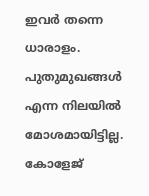ഇവർ തന്നെ ധാരാളം. പുതുമുഖങ്ങൾ എന്ന നിലയിൽ മോശമായിട്ടില്ല. കോളേജ്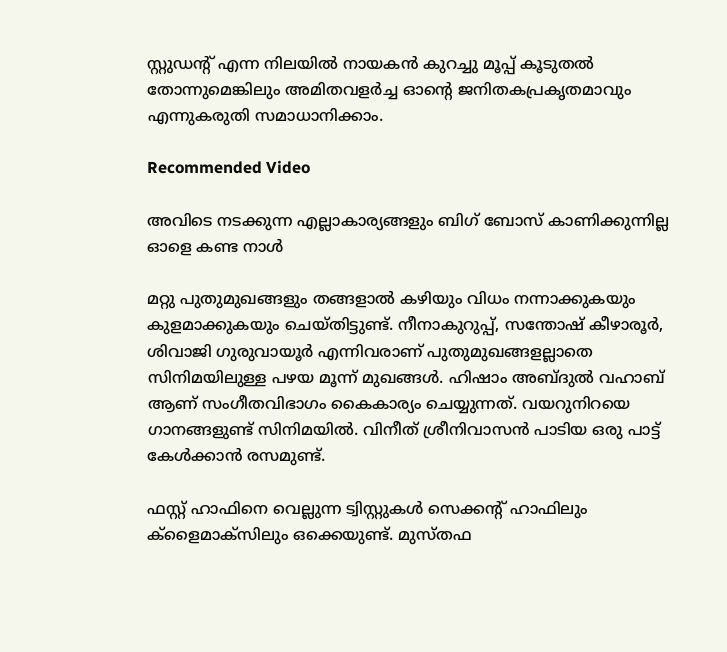സ്റ്റുഡന്റ് എന്ന നിലയിൽ നായകൻ കുറച്ചു മൂപ്പ് കൂടുതൽ തോന്നുമെങ്കിലും അമിതവളർച്ച ഓന്റെ ജനിതകപ്രകൃതമാവും എന്നുകരുതി സമാധാനിക്കാം.

Recommended Video

അവിടെ നടക്കുന്ന എല്ലാകാര്യങ്ങളും ബിഗ് ബോസ് കാണിക്കുന്നില്ല
ഓളെ കണ്ട നാൾ

മറ്റു പുതുമുഖങ്ങളും തങ്ങളാൽ കഴിയും വിധം നന്നാക്കുകയും കുളമാക്കുകയും ചെയ്തിട്ടുണ്ട്. നീനാകുറുപ്പ്, സന്തോഷ് കീഴാരൂർ, ശിവാജി ഗുരുവായൂർ എന്നിവരാണ് പുതുമുഖങ്ങളല്ലാതെ സിനിമയിലുള്ള പഴയ മൂന്ന് മുഖങ്ങൾ. ഹിഷാം അബ്ദുൽ വഹാബ് ആണ് സംഗീതവിഭാഗം കൈകാര്യം ചെയ്യുന്നത്. വയറുനിറയെ ഗാനങ്ങളുണ്ട് സിനിമയിൽ. വിനീത് ശ്രീനിവാസൻ പാടിയ ഒരു പാട്ട് കേൾക്കാൻ രസമുണ്ട്.

ഫസ്റ്റ് ഹാഫിനെ വെല്ലുന്ന ട്വിസ്റ്റുകൾ സെക്കന്റ് ഹാഫിലും ക്ളൈമാക്സിലും ഒക്കെയുണ്ട്. മുസ്തഫ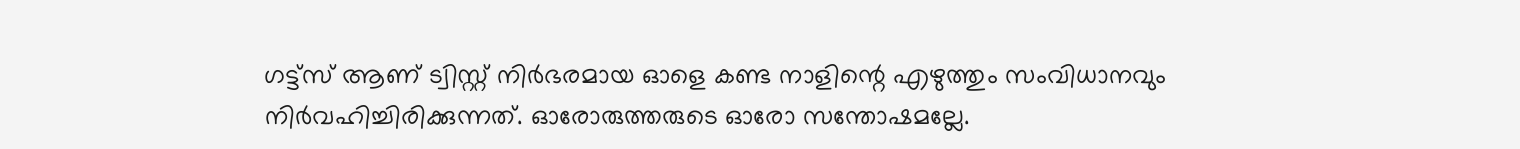ഗട്ട്സ് ആണ് ട്വിസ്റ്റ് നിർഭരമായ ഓളെ കണ്ട നാളിന്റെ എഴുത്തും സംവിധാനവും നിർവഹിച്ചിരിക്കുന്നത്. ഓരോരുത്തരുടെ ഓരോ സന്തോഷമല്ലേ.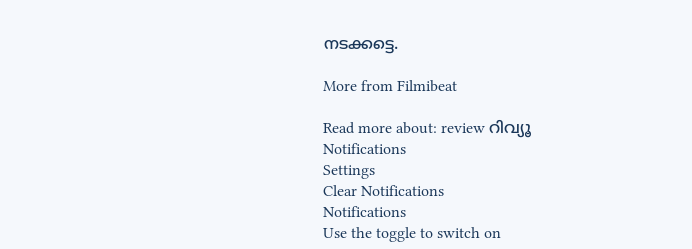നടക്കട്ടെ.

More from Filmibeat

Read more about: review റിവ്യൂ
Notifications
Settings
Clear Notifications
Notifications
Use the toggle to switch on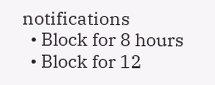notifications
  • Block for 8 hours
  • Block for 12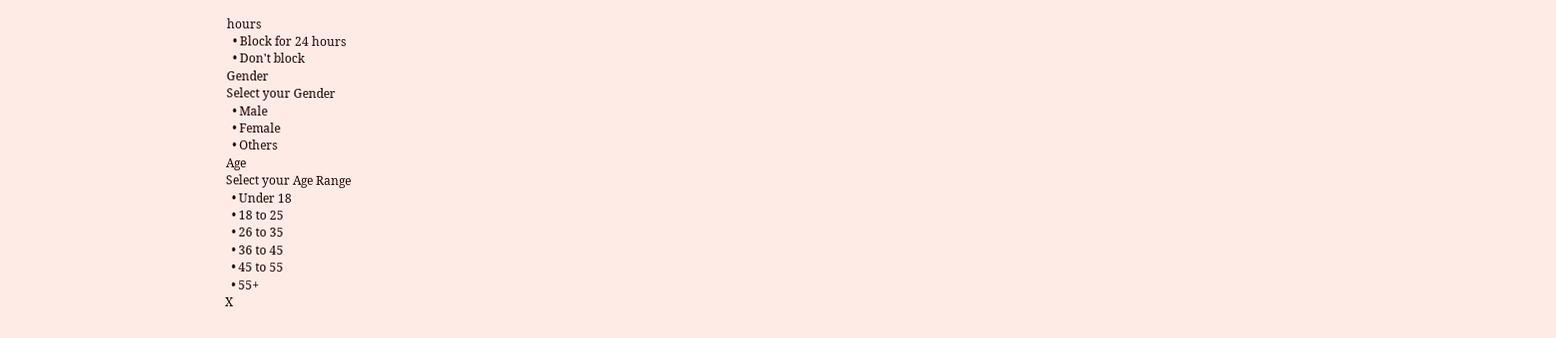hours
  • Block for 24 hours
  • Don't block
Gender
Select your Gender
  • Male
  • Female
  • Others
Age
Select your Age Range
  • Under 18
  • 18 to 25
  • 26 to 35
  • 36 to 45
  • 45 to 55
  • 55+
X